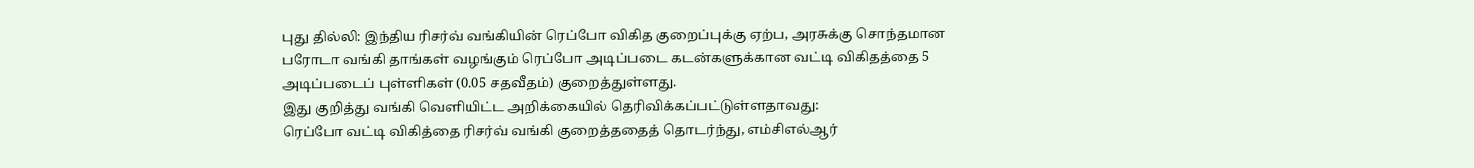புது தில்லி: இந்திய ரிசர்வ் வங்கியின் ரெப்போ விகித குறைப்புக்கு ஏற்ப, அரசுக்கு சொந்தமான பரோடா வங்கி தாங்கள் வழங்கும் ரெப்போ அடிப்படை கடன்களுக்கான வட்டி விகிதத்தை 5 அடிப்படைப் புள்ளிகள் (0.05 சதவீதம்) குறைத்துள்ளது.
இது குறித்து வங்கி வெளியிட்ட அறிக்கையில் தெரிவிக்கப்பட்டுள்ளதாவது:
ரெப்போ வட்டி விகித்தை ரிசர்வ் வங்கி குறைத்ததைத் தொடர்ந்து, எம்சிஎல்ஆர்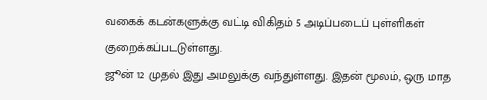வகைக் கடன்களுக்கு வட்டி விகிதம் 5 அடிப்படைப் புள்ளிகள் குறைக்கப்படடுள்ளது.
ஜூன் 12 முதல் இது அமலுக்கு வந்துள்ளது. இதன் மூலம், ஒரு மாத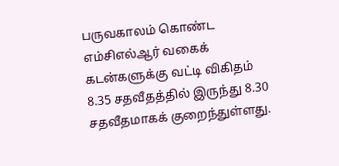பருவகாலம் கொண்ட எம்சிஎல்ஆர் வகைக் கடன்களுக்கு வட்டி விகிதம் 8.35 சதவீதத்தில் இருந்து 8.30 சதவீதமாகக் குறைந்துள்ளது.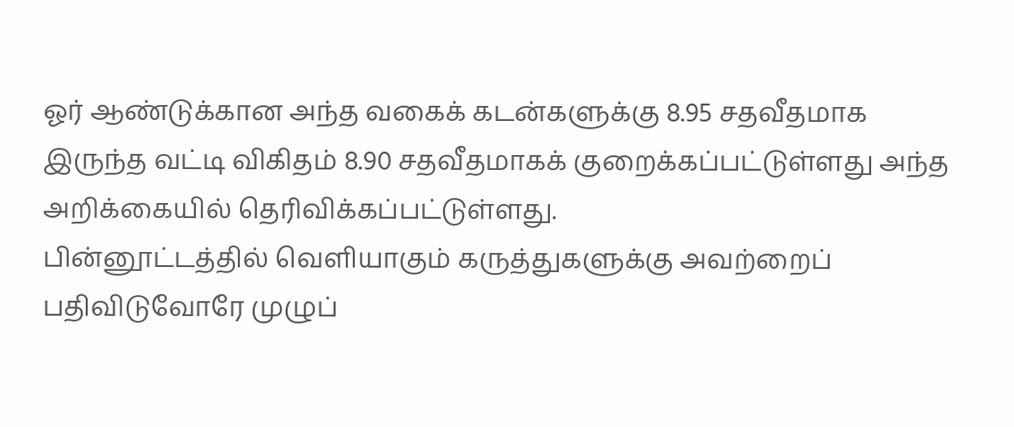ஓர் ஆண்டுக்கான அந்த வகைக் கடன்களுக்கு 8.95 சதவீதமாக இருந்த வட்டி விகிதம் 8.90 சதவீதமாகக் குறைக்கப்பட்டுள்ளது அந்த அறிக்கையில் தெரிவிக்கப்பட்டுள்ளது.
பின்னூட்டத்தில் வெளியாகும் கருத்துகளுக்கு அவற்றைப் பதிவிடுவோரே முழுப்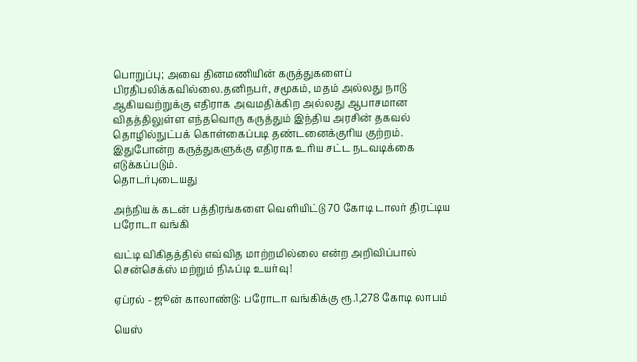பொறுப்பு; அவை தினமணியின் கருத்துகளைப் பிரதிபலிக்கவில்லை.தனிநபர், சமூகம், மதம் அல்லது நாடு ஆகியவற்றுக்கு எதிராக அவமதிக்கிற அல்லது ஆபாசமான விதத்திலுள்ள எந்தவொரு கருத்தும் இந்திய அரசின் தகவல் தொழில்நுட்பக் கொள்கைப்படி தண்டனைக்குரிய குற்றம். இதுபோன்ற கருத்துகளுக்கு எதிராக உரிய சட்ட நடவடிக்கை எடுக்கப்படும்.
தொடர்புடையது

அந்நியக் கடன் பத்திரங்களை வெளியிட்டு 70 கோடி டாலர் திரட்டிய பரோடா வங்கி

வட்டி விகிதத்தில் எவ்வித மாற்றமில்லை என்ற அறிவிப்பால் சென்செக்ஸ் மற்றும் நிஃப்டி உயர்வு!

ஏப்ரல் - ஜூன் காலாண்டு: பரோடா வங்கிக்கு ரூ.1,278 கோடி லாபம்

யெஸ்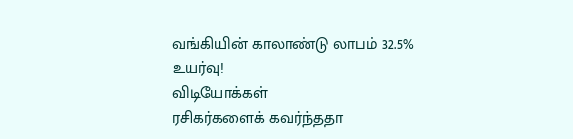வங்கியின் காலாண்டு லாபம் 32.5% உயர்வு!
விடியோக்கள்
ரசிகர்களைக் கவர்ந்ததா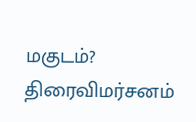மகுடம்? திரைவிமர்சனம்